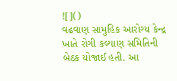![]()
વઢવાણ સામુહિક આરોગ્ય કેન્દ્ર ખાતે રોગી કલ્યાણ સમિતિની બેઠક યોજાઈ હતી. આ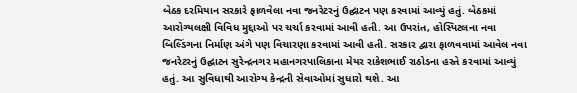બેઠક દરમિયાન સરકારે ફાળવેલા નવા જનરેટરનું ઉદ્ઘાટન પણ કરવામાં આવ્યું હતું. બેઠકમાં આરોગ્યલક્ષી વિવિધ મુદ્દાઓ પર ચર્ચા કરવામાં આવી હતી. આ ઉપરાંત, હોસ્પિટલના નવા બિલ્ડિંગના નિર્માણ અંગે પણ વિચારણા કરવામાં આવી હતી. સરકાર દ્વારા ફાળવવામાં આવેલ નવા જનરેટરનું ઉદ્ઘાટન સુરેન્દ્રનગર મહાનગરપાલિકાના મેયર રાકેશભાઈ રાઠોડના હસ્તે કરવામાં આવ્યું હતું. આ સુવિધાથી આરોગ્ય કેન્દ્રની સેવાઓમાં સુધારો થશે. આ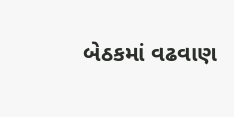બેઠકમાં વઢવાણ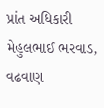પ્રાંત અધિકારી મેહુલભાઈ ભરવાડ, વઢવાણ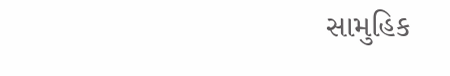સામુહિક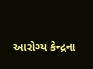આરોગ્ય કેન્દ્રના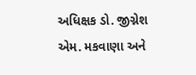અધિક્ષક ડો. જીગ્નેશ એમ. મકવાણા અને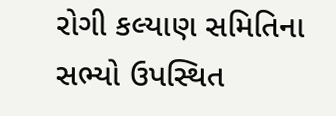રોગી કલ્યાણ સમિતિના સભ્યો ઉપસ્થિત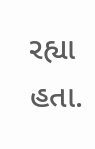રહ્યા હતા.